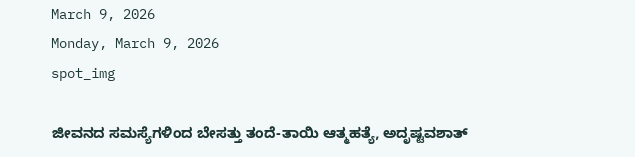March 9, 2026
Monday, March 9, 2026
spot_img

ಜೀವನದ ಸಮಸ್ಯೆಗಳಿಂದ ಬೇಸತ್ತು ತಂದೆ-ತಾಯಿ ಆತ್ಮಹತ್ಯೆ, ಅದೃಷ್ಟವಶಾತ್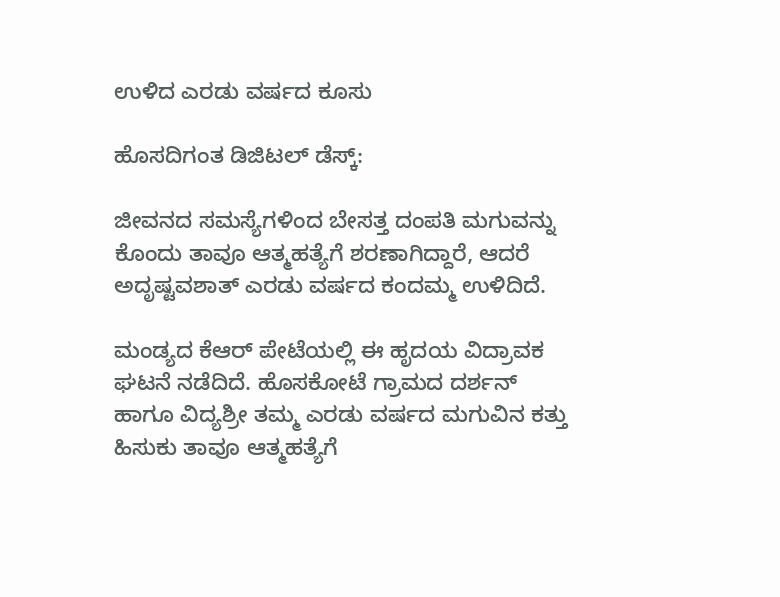ಉಳಿದ ಎರಡು ವರ್ಷದ ಕೂಸು

ಹೊಸದಿಗಂತ ಡಿಜಿಟಲ್‌ ಡೆಸ್ಕ್‌:

ಜೀವನದ ಸಮಸ್ಯೆಗಳಿಂದ ಬೇಸತ್ತ ದಂಪತಿ ಮಗುವನ್ನು ಕೊಂದು ತಾವೂ ಆತ್ಮಹತ್ಯೆಗೆ ಶರಣಾಗಿದ್ದಾರೆ, ಆದರೆ ಅದೃಷ್ಟವಶಾತ್ ಎರಡು ವರ್ಷದ ಕಂದಮ್ಮ ಉಳಿದಿದೆ.

ಮಂಡ್ಯದ ಕೆಆರ್‌ ಪೇಟೆಯಲ್ಲಿ ಈ ಹೃದಯ ವಿದ್ರಾವಕ ಘಟನೆ ನಡೆದಿದೆ. ಹೊಸಕೋಟೆ ಗ್ರಾಮದ ದರ್ಶನ್‌ ಹಾಗೂ ವಿದ್ಯಶ್ರೀ ತಮ್ಮ ಎರಡು ವರ್ಷದ ಮಗುವಿನ ಕತ್ತು ಹಿಸುಕು ತಾವೂ ಆತ್ಮಹತ್ಯೆಗೆ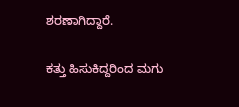ಶರಣಾಗಿದ್ದಾರೆ.

ಕತ್ತು ಹಿಸುಕಿದ್ದರಿಂದ ಮಗು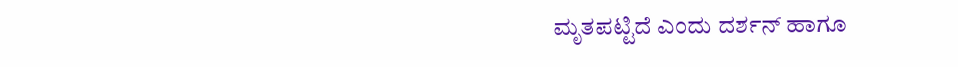ಮೃತಪಟ್ಟಿದೆ ಎಂದು ದರ್ಶನ್‌ ಹಾಗೂ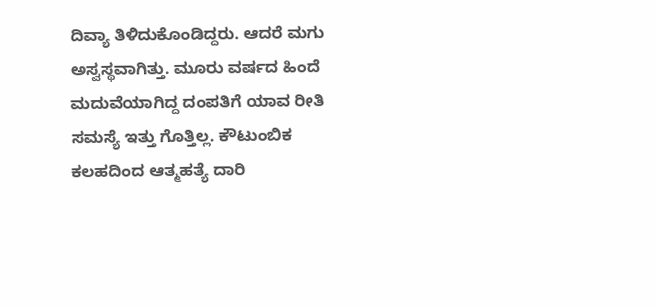ದಿವ್ಯಾ ತಿಳಿದುಕೊಂಡಿದ್ದರು. ಆದರೆ ಮಗು ಅಸ್ವಸ್ಥವಾಗಿತ್ತು. ಮೂರು ವರ್ಷದ ಹಿಂದೆ ಮದುವೆಯಾಗಿದ್ದ ದಂಪತಿಗೆ ಯಾವ ರೀತಿ ಸಮಸ್ಯೆ ಇತ್ತು ಗೊತ್ತಿಲ್ಲ. ಕೌಟುಂಬಿಕ ಕಲಹದಿಂದ ಆತ್ಮಹತ್ಯೆ ದಾರಿ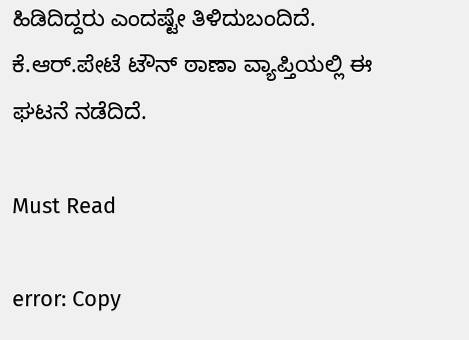ಹಿಡಿದಿದ್ದರು ಎಂದಷ್ಟೇ ತಿಳಿದುಬಂದಿದೆ. ಕೆ.ಆರ್.ಪೇಟೆ ಟೌನ್ ಠಾಣಾ ವ್ಯಾಪ್ತಿಯಲ್ಲಿ ಈ ಘಟನೆ ನಡೆದಿದೆ.

Must Read

error: Copy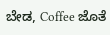ಬೇಡ, Coffee ಜೊತೆ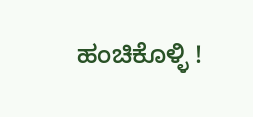ಹಂಚಿಕೊಳ್ಳಿ !